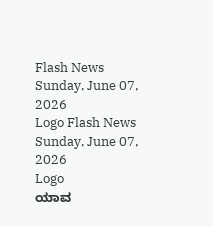Flash News
Sunday, June 07, 2026
Logo Flash News
Sunday, June 07, 2026
Logo
ಯಾವ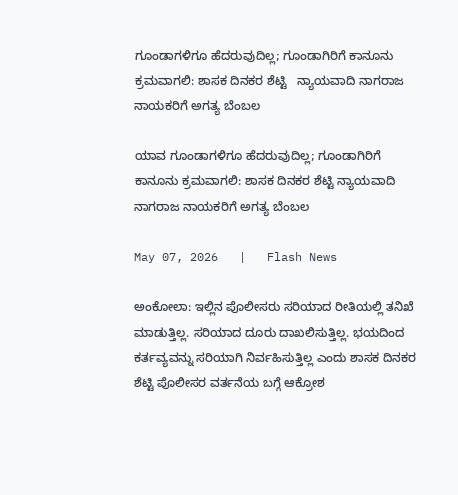ಗೂಂಡಾಗಳಿಗೂ ಹೆದರುವುದಿಲ್ಲ; ಗೂಂಡಾಗಿರಿಗೆ ಕಾನೂನು ಕ್ರಮವಾಗಲಿ: ಶಾಸಕ ದಿನಕರ ಶೆಟ್ಟಿ   ನ್ಯಾಯವಾದಿ ನಾಗರಾಜ ನಾಯಕರಿಗೆ ಅಗತ್ಯ ಬೆಂಬಲ

ಯಾವ ಗೂಂಡಾಗಳಿಗೂ ಹೆದರುವುದಿಲ್ಲ; ಗೂಂಡಾಗಿರಿಗೆ ಕಾನೂನು ಕ್ರಮವಾಗಲಿ: ಶಾಸಕ ದಿನಕರ ಶೆಟ್ಟಿ ನ್ಯಾಯವಾದಿ ನಾಗರಾಜ ನಾಯಕರಿಗೆ ಅಗತ್ಯ ಬೆಂಬಲ

May 07, 2026   |   Flash News

ಅಂಕೋಲಾ: ಇಲ್ಲಿನ ಪೊಲೀಸರು ಸರಿಯಾದ ರೀತಿಯಲ್ಲಿ ತನಿಖೆ ಮಾಡುತ್ತಿಲ್ಲ. ಸರಿಯಾದ ದೂರು ದಾಖಲಿಸುತ್ತಿಲ್ಲ. ಭಯದಿಂದ ಕರ್ತವ್ಯವನ್ನು ಸರಿಯಾಗಿ ನಿರ್ವಹಿಸುತ್ತಿಲ್ಲ ಎಂದು ಶಾಸಕ ದಿನಕರ ಶೆಟ್ಟಿ ಪೊಲೀಸರ ವರ್ತನೆಯ ಬಗ್ಗೆ ಆಕ್ರೋಶ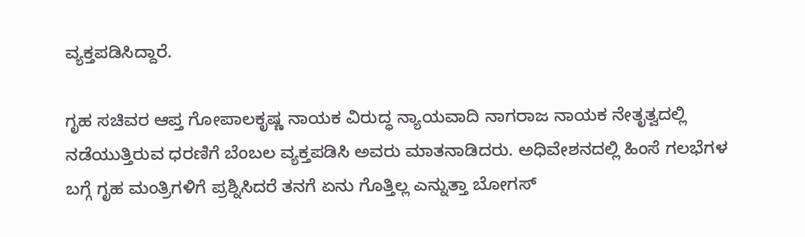ವ್ಯಕ್ತಪಡಿಸಿದ್ದಾರೆ.

ಗೃಹ ಸಚಿವರ ಆಪ್ತ ಗೋಪಾಲಕೃಷ್ಣ ನಾಯಕ ವಿರುದ್ಧ ನ್ಯಾಯವಾದಿ ನಾಗರಾಜ ನಾಯಕ ನೇತೃತ್ವದಲ್ಲಿ ನಡೆಯುತ್ತಿರುವ ಧರಣಿಗೆ ಬೆಂಬಲ ವ್ಯಕ್ತಪಡಿಸಿ ಅವರು ಮಾತನಾಡಿದರು. ಅಧಿವೇಶನದಲ್ಲಿ ಹಿಂಸೆ ಗಲಭೆಗಳ ಬಗ್ಗೆ ಗೃಹ ಮಂತ್ರಿಗಳಿಗೆ ಪ್ರಶ್ನಿಸಿದರೆ ತನಗೆ ಏನು ಗೊತ್ತಿಲ್ಲ ಎನ್ನುತ್ತಾ ಬೋಗಸ್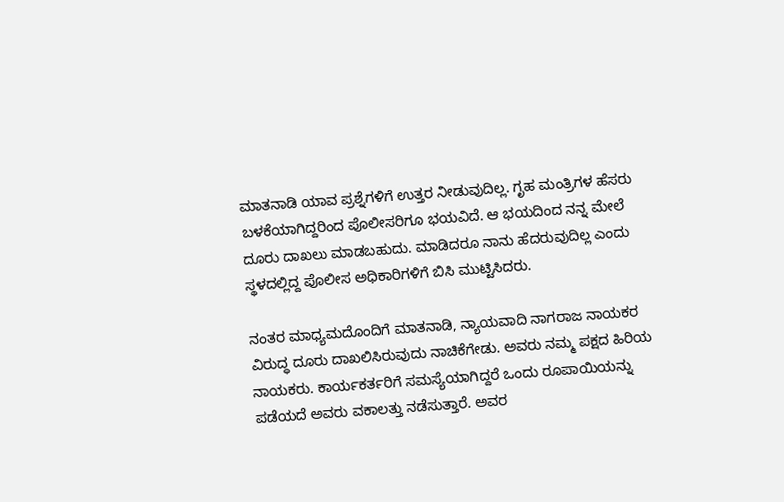ಮಾತನಾಡಿ ಯಾವ ಪ್ರಶ್ನೆಗಳಿಗೆ ಉತ್ತರ ನೀಡುವುದಿಲ್ಲ. ಗೃಹ ಮಂತ್ರಿಗಳ ಹೆಸರು ಬಳಕೆಯಾಗಿದ್ದರಿಂದ ಪೊಲೀಸರಿಗೂ ಭಯವಿದೆ. ಆ ಭಯದಿಂದ ನನ್ನ ಮೇಲೆ ದೂರು ದಾಖಲು ಮಾಡಬಹುದು. ಮಾಡಿದರೂ ನಾನು ಹೆದರುವುದಿಲ್ಲ ಎಂದು ಸ್ಥಳದಲ್ಲಿದ್ದ ಪೊಲೀಸ ಅಧಿಕಾರಿಗಳಿಗೆ ಬಿಸಿ ಮುಟ್ಟಿಸಿದರು.

ನಂತರ ಮಾಧ್ಯಮದೊಂದಿಗೆ ಮಾತನಾಡಿ, ನ್ಯಾಯವಾದಿ ನಾಗರಾಜ ನಾಯಕರ ವಿರುದ್ಧ ದೂರು ದಾಖಲಿಸಿರುವುದು ನಾಚಿಕೆಗೇಡು. ಅವರು ನಮ್ಮ ಪಕ್ಷದ ಹಿರಿಯ ನಾಯಕರು. ಕಾರ್ಯಕರ್ತರಿಗೆ ಸಮಸ್ಯೆಯಾಗಿದ್ದರೆ ಒಂದು ರೂಪಾಯಿಯನ್ನು ಪಡೆಯದೆ ಅವರು ವಕಾಲತ್ತು ನಡೆಸುತ್ತಾರೆ. ಅವರ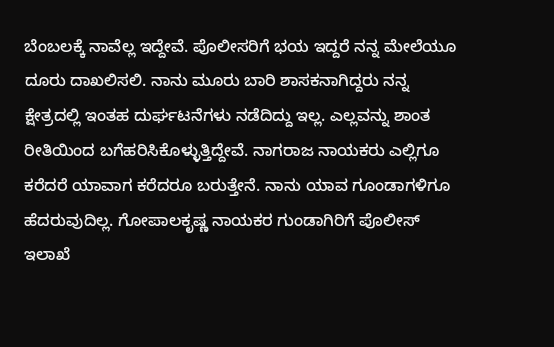ಬೆಂಬಲಕ್ಕೆ ನಾವೆಲ್ಲ ಇದ್ದೇವೆ. ಪೊಲೀಸರಿಗೆ ಭಯ ಇದ್ದರೆ ನನ್ನ ಮೇಲೆಯೂ ದೂರು ದಾಖಲಿಸಲಿ. ನಾನು ಮೂರು ಬಾರಿ ಶಾಸಕನಾಗಿದ್ದರು ನನ್ನ ಕ್ಷೇತ್ರದಲ್ಲಿ ಇಂತಹ ದುರ್ಘಟನೆಗಳು ನಡೆದಿದ್ದು ಇಲ್ಲ. ಎಲ್ಲವನ್ನು ಶಾಂತ ರೀತಿಯಿಂದ ಬಗೆಹರಿಸಿಕೊಳ್ಳುತ್ತಿದ್ದೇವೆ. ನಾಗರಾಜ ನಾಯಕರು ಎಲ್ಲಿಗೂ ಕರೆದರೆ ಯಾವಾಗ ಕರೆದರೂ ಬರುತ್ತೇನೆ. ನಾನು ಯಾವ ಗೂಂಡಾಗಳಿಗೂ ಹೆದರುವುದಿಲ್ಲ. ಗೋಪಾಲಕೃಷ್ಣ ನಾಯಕರ ಗುಂಡಾಗಿರಿಗೆ ಪೊಲೀಸ್ ಇಲಾಖೆ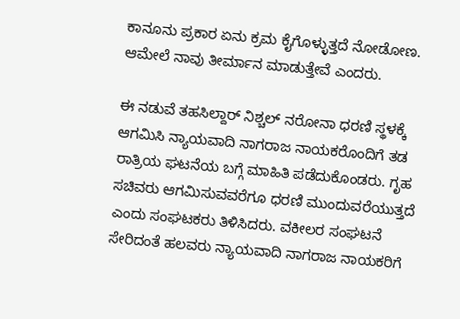ಕಾನೂನು ಪ್ರಕಾರ ಏನು ಕ್ರಮ ಕೈಗೊಳ್ಳುತ್ತದೆ ನೋಡೋಣ. ಆಮೇಲೆ ನಾವು ತೀರ್ಮಾನ ಮಾಡುತ್ತೇವೆ ಎಂದರು.

ಈ ನಡುವೆ ತಹಸಿಲ್ದಾರ್ ನಿಶ್ಚಲ್ ನರೋನಾ ಧರಣಿ ಸ್ಥಳಕ್ಕೆ ಆಗಮಿಸಿ ನ್ಯಾಯವಾದಿ ನಾಗರಾಜ ನಾಯಕರೊಂದಿಗೆ ತಡ ರಾತ್ರಿಯ ಘಟನೆಯ ಬಗ್ಗೆ ಮಾಹಿತಿ ಪಡೆದುಕೊಂಡರು. ಗೃಹ ಸಚಿವರು ಆಗಮಿಸುವವರೆಗೂ ಧರಣಿ ಮುಂದುವರೆಯುತ್ತದೆ ಎಂದು ಸಂಘಟಕರು ತಿಳಿಸಿದರು. ವಕೀಲರ ಸಂಘಟನೆ ಸೇರಿದಂತೆ ಹಲವರು ನ್ಯಾಯವಾದಿ ನಾಗರಾಜ ನಾಯಕರಿಗೆ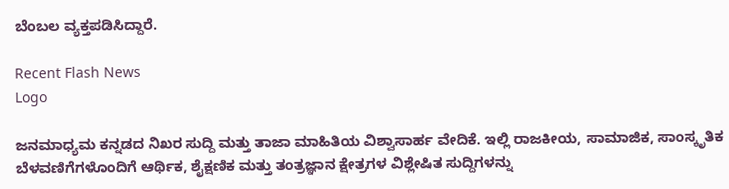ಬೆಂಬಲ ವ್ಯಕ್ತಪಡಿಸಿದ್ದಾರೆ.

Recent Flash News
Logo

ಜನಮಾಧ್ಯಮ ಕನ್ನಡದ ನಿಖರ ಸುದ್ದಿ ಮತ್ತು ತಾಜಾ ಮಾಹಿತಿಯ ವಿಶ್ವಾಸಾರ್ಹ ವೇದಿಕೆ. ಇಲ್ಲಿ ರಾಜಕೀಯ, ಸಾಮಾಜಿಕ, ಸಾಂಸ್ಕೃತಿಕ ಬೆಳವಣಿಗೆಗಳೊಂದಿಗೆ ಆರ್ಥಿಕ, ಶೈಕ್ಷಣಿಕ ಮತ್ತು ತಂತ್ರಜ್ಞಾನ ಕ್ಷೇತ್ರಗಳ ವಿಶ್ಲೇಷಿತ ಸುದ್ದಿಗಳನ್ನು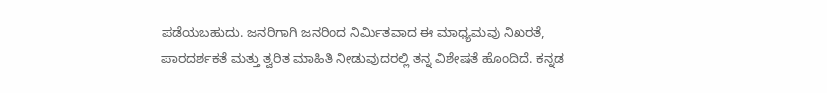ಪಡೆಯಬಹುದು. ಜನರಿಗಾಗಿ ಜನರಿಂದ ನಿರ್ಮಿತವಾದ ಈ ಮಾಧ್ಯಮವು ನಿಖರತೆ, ಪಾರದರ್ಶಕತೆ ಮತ್ತು ತ್ವರಿತ ಮಾಹಿತಿ ನೀಡುವುದರಲ್ಲಿ ತನ್ನ ವಿಶೇಷತೆ ಹೊಂದಿದೆ. ಕನ್ನಡ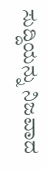ಸುದ್ದಿಯನ್ನು ನಿಜವಾದ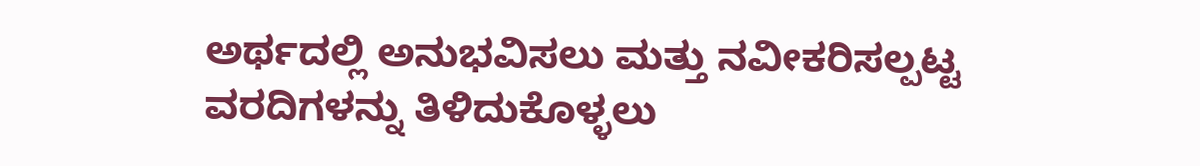ಅರ್ಥದಲ್ಲಿ ಅನುಭವಿಸಲು ಮತ್ತು ನವೀಕರಿಸಲ್ಪಟ್ಟ ವರದಿಗಳನ್ನು ತಿಳಿದುಕೊಳ್ಳಲು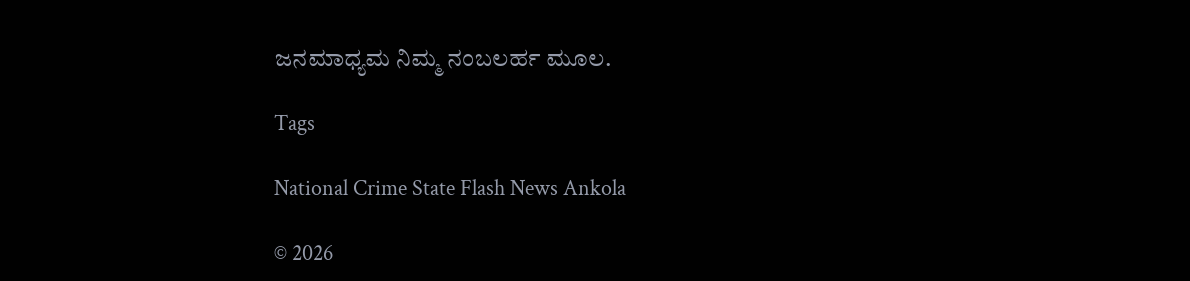ಜನಮಾಧ್ಯಮ ನಿಮ್ಮ ನಂಬಲರ್ಹ ಮೂಲ.

Tags

National Crime State Flash News Ankola

© 2026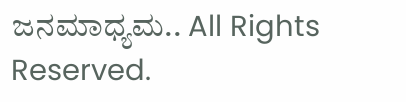ಜನಮಾಧ್ಯಮ.. All Rights Reserved.